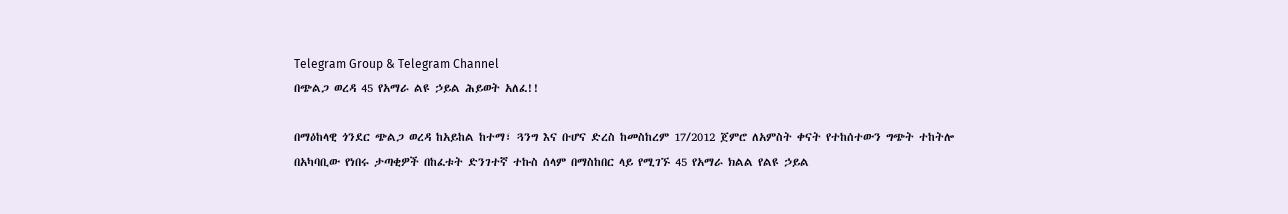Telegram Group & Telegram Channel
በጭልጋ ወረዳ 45 የአማራ ልዩ ኃይል ሕይወት አለፈ!!

በማዕከላዊ ጎንደር ጭልጋ ወረዳ ከአይከል ከተማ፣ ጓንግ እና ቡሆና ድረስ ከመስከረም 17/2012 ጀምሮ ለአምስት ቀናት የተከሰተውን ግጭት ተከትሎ በአካባቢው የነበሩ ታጣቂዎች በከፈቱት ድንገተኛ ተኩስ ሰላም በማስከበር ላይ የሚገኙ 45 የአማራ ክልል የልዩ ኃይል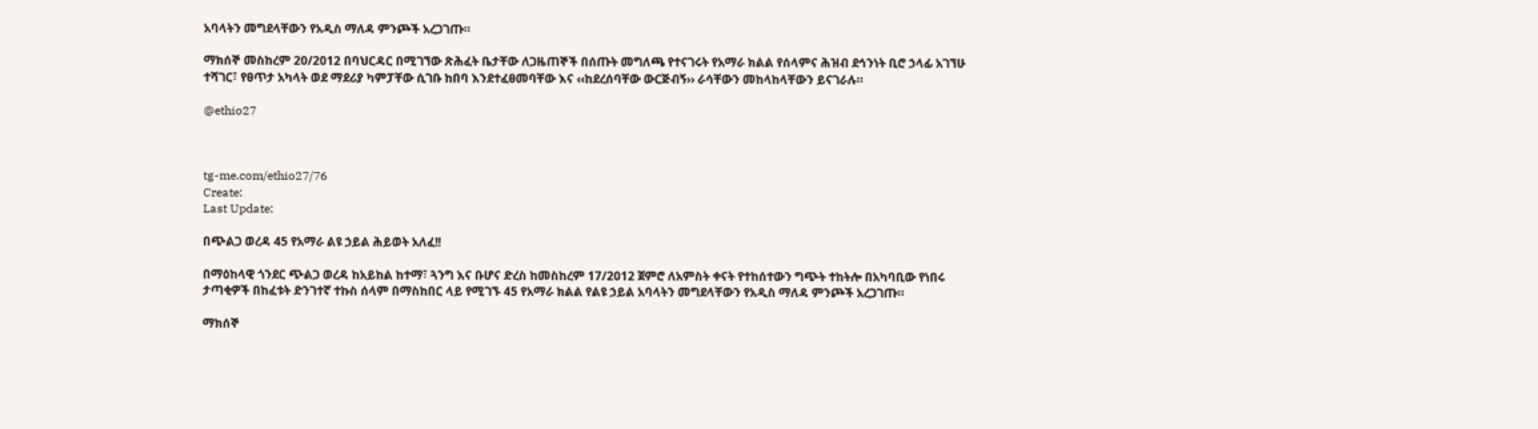አባላትን መግደላቸውን የአዲስ ማለዳ ምንጮች አረጋገጡ።

ማክሰኞ መስከረም 20/2012 በባህርዳር በሚገኘው ጽሕፈት ቤታቸው ለጋዜጠኞች በሰጡት መግለጫ የተናገሩት የአማራ ክልል የሰላምና ሕዝብ ደኅንነት ቢሮ ኃላፊ አገኘሁ ተሻገር፣ የፀጥታ አካላት ወደ ማደሪያ ካምፓቸው ሲገቡ ከበባ እንደተፈፀመባቸው እና ‹‹ከደረሰባቸው ውርጅብኝ›› ራሳቸውን መከላከላቸውን ይናገራሉ።

@ethio27



tg-me.com/ethio27/76
Create:
Last Update:

በጭልጋ ወረዳ 45 የአማራ ልዩ ኃይል ሕይወት አለፈ!!

በማዕከላዊ ጎንደር ጭልጋ ወረዳ ከአይከል ከተማ፣ ጓንግ እና ቡሆና ድረስ ከመስከረም 17/2012 ጀምሮ ለአምስት ቀናት የተከሰተውን ግጭት ተከትሎ በአካባቢው የነበሩ ታጣቂዎች በከፈቱት ድንገተኛ ተኩስ ሰላም በማስከበር ላይ የሚገኙ 45 የአማራ ክልል የልዩ ኃይል አባላትን መግደላቸውን የአዲስ ማለዳ ምንጮች አረጋገጡ።

ማክሰኞ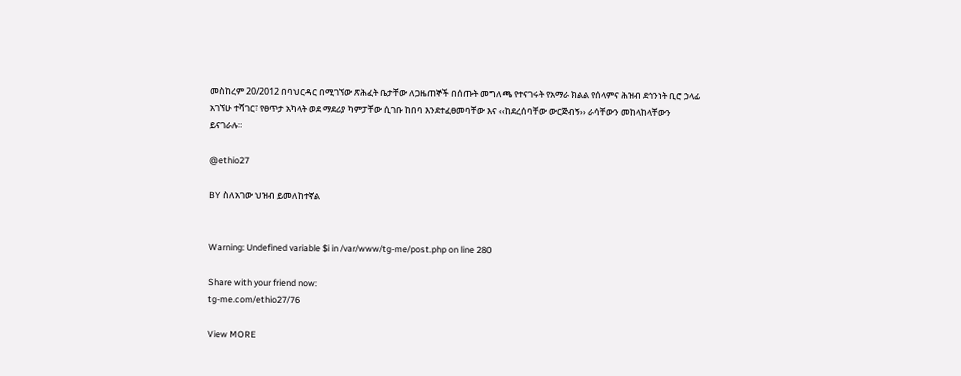መስከረም 20/2012 በባህርዳር በሚገኘው ጽሕፈት ቤታቸው ለጋዜጠኞች በሰጡት መግለጫ የተናገሩት የአማራ ክልል የሰላምና ሕዝብ ደኅንነት ቢሮ ኃላፊ አገኘሁ ተሻገር፣ የፀጥታ አካላት ወደ ማደሪያ ካምፓቸው ሲገቡ ከበባ እንደተፈፀመባቸው እና ‹‹ከደረሰባቸው ውርጅብኝ›› ራሳቸውን መከላከላቸውን ይናገራሉ።

@ethio27

BY ስለአገው ህዝብ ይመለከተኛል


Warning: Undefined variable $i in /var/www/tg-me/post.php on line 280

Share with your friend now:
tg-me.com/ethio27/76

View MORE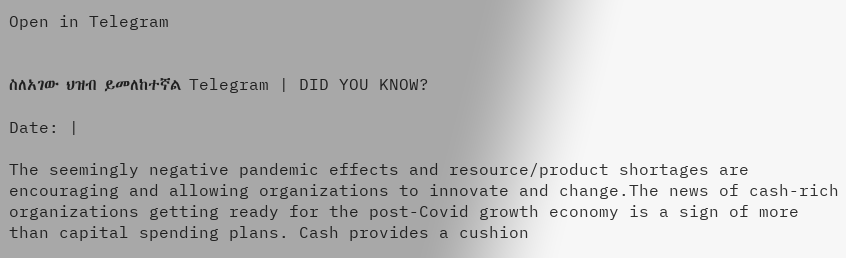Open in Telegram


ስለአገው ህዝብ ይመለከተኛል Telegram | DID YOU KNOW?

Date: |

The seemingly negative pandemic effects and resource/product shortages are encouraging and allowing organizations to innovate and change.The news of cash-rich organizations getting ready for the post-Covid growth economy is a sign of more than capital spending plans. Cash provides a cushion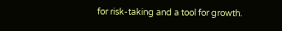for risk-taking and a tool for growth.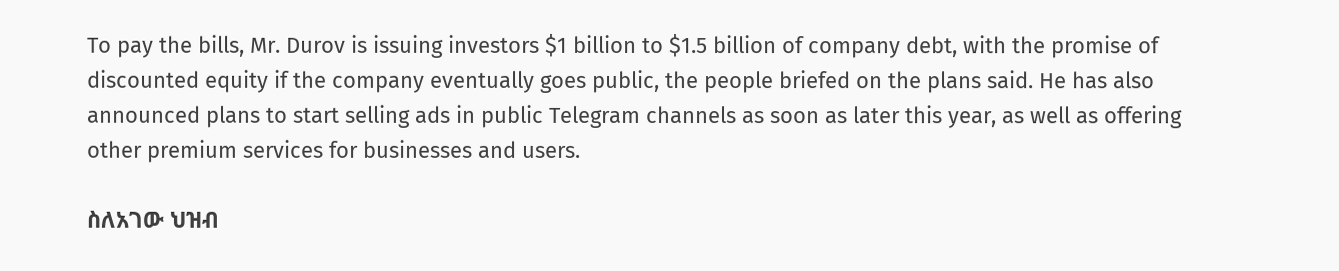To pay the bills, Mr. Durov is issuing investors $1 billion to $1.5 billion of company debt, with the promise of discounted equity if the company eventually goes public, the people briefed on the plans said. He has also announced plans to start selling ads in public Telegram channels as soon as later this year, as well as offering other premium services for businesses and users.

ስለአገው ህዝብ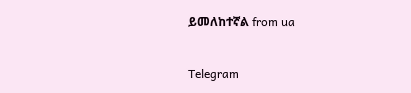ይመለከተኛል from ua


Telegram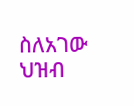ስለአገው ህዝብ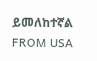ይመለከተኛል
FROM USA